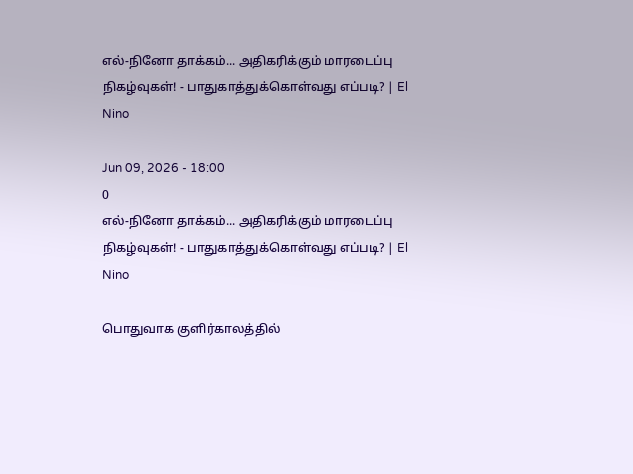எல்-நினோ தாக்கம்... அதிகரிக்கும் மாரடைப்பு நிகழ்வுகள்! - பாதுகாத்துக்கொள்வது எப்படி? | El Nino

Jun 09, 2026 - 18:00
0
எல்-நினோ தாக்கம்... அதிகரிக்கும் மாரடைப்பு நிகழ்வுகள்! - பாதுகாத்துக்கொள்வது எப்படி? | El Nino

பொதுவாக குளிர்காலத்தில்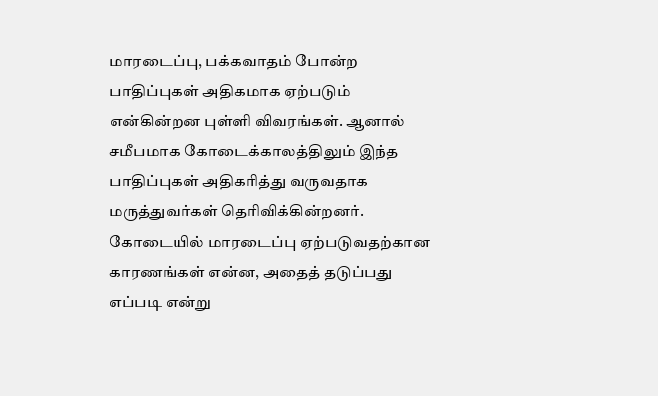மாரடைப்பு, பக்கவாதம் போன்ற பாதிப்புகள் அதிகமாக ஏற்படும் என்கின்றன புள்ளி விவரங்கள். ஆனால் சமீபமாக கோடைக்காலத்திலும் இந்த பாதிப்புகள் அதிகரித்து வருவதாக மருத்துவர்கள் தெரிவிக்கின்றனர். கோடையில் மாரடைப்பு ஏற்படுவதற்கான காரணங்கள் என்ன, அதைத் தடுப்பது எப்படி என்று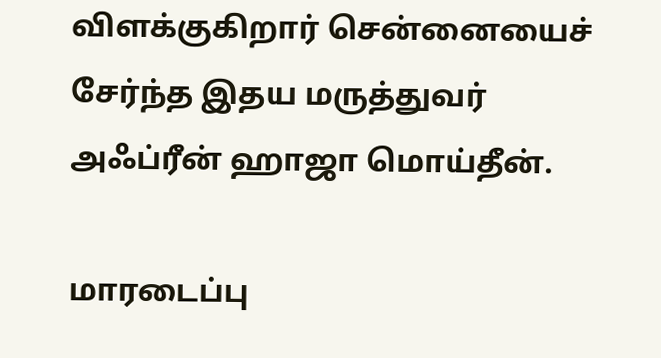விளக்குகிறார் சென்னையைச் சேர்ந்த இதய மருத்துவர் அஃப்ரீன் ஹாஜா மொய்தீன்.

மாரடைப்பு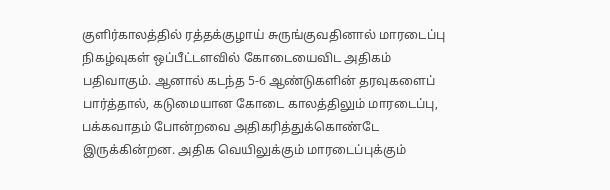குளிர்காலத்தில் ரத்தக்குழாய் சுருங்குவதினால் மாரடைப்பு நிகழ்வுகள் ஒப்பீட்டளவில் கோடையைவிட அதிகம் பதிவாகும். ஆனால் கடந்த 5-6 ஆண்டுகளின் தரவுகளைப் பார்த்தால், கடுமையான கோடை காலத்திலும் மாரடைப்பு, பக்கவாதம் போன்றவை அதிகரித்துக்கொண்டே இருக்கின்றன. அதிக வெயிலுக்கும் மாரடைப்புக்கும்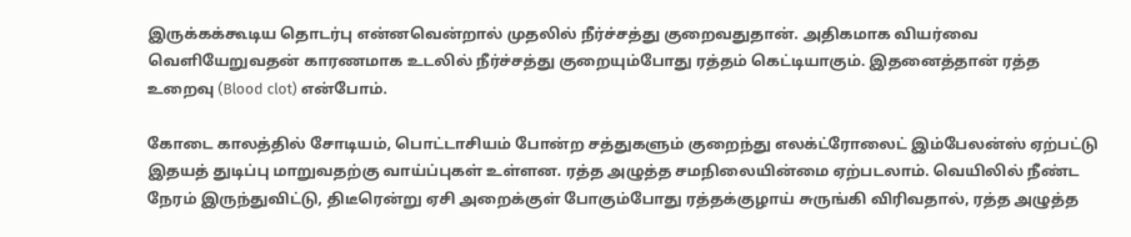இருக்கக்கூடிய தொடர்பு என்னவென்றால் முதலில் நீர்ச்சத்து குறைவதுதான். அதிகமாக வியர்வை வெளியேறுவதன் காரணமாக உடலில் நீர்ச்சத்து குறையும்போது ரத்தம் கெட்டியாகும். இதனைத்தான் ரத்த உறைவு (Blood clot) என்போம்.

கோடை காலத்தில் சோடியம், பொட்டாசியம் போன்ற சத்துகளும் குறைந்து எலக்ட்ரோலைட் இம்பேலன்ஸ் ஏற்பட்டு இதயத் துடிப்பு மாறுவதற்கு வாய்ப்புகள் உள்ளன. ரத்த அழுத்த சமநிலையின்மை ஏற்படலாம். வெயிலில் நீண்ட நேரம் இருந்துவிட்டு, திடீரென்று ஏசி அறைக்குள் போகும்போது ரத்தக்குழாய் சுருங்கி விரிவதால், ரத்த அழுத்த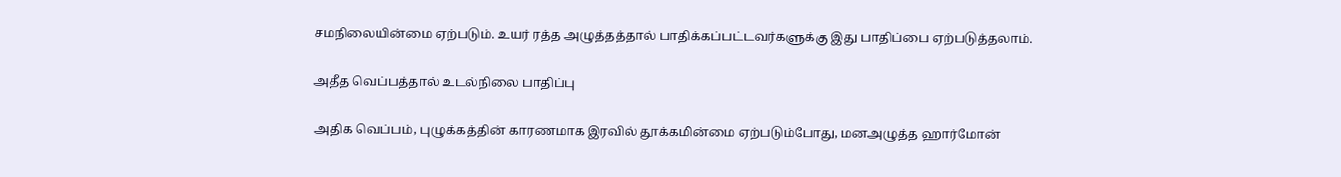சமநிலையின்மை ஏற்படும். உயர் ரத்த அழுத்தத்தால் பாதிக்கப்பட்டவர்களுக்கு இது பாதிப்பை ஏற்படுத்தலாம்.

அதீத வெப்பத்தால் உடல்நிலை பாதிப்பு

அதிக வெப்பம், புழுக்கத்தின் காரணமாக இரவில் தூக்கமின்மை ஏற்படும்போது, மனஅழுத்த ஹார்மோன்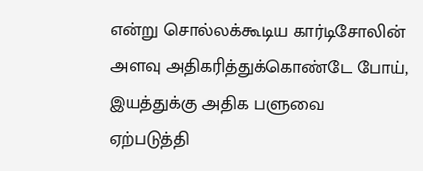என்று சொல்லக்கூடிய கார்டிசோலின் அளவு அதிகரித்துக்கொண்டே போய், இயத்துக்கு அதிக பளுவை ஏற்படுத்தி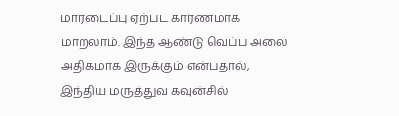மாரடைப்பு ஏற்பட காரணமாக மாறலாம். இந்த ஆண்டு வெப்ப அலை அதிகமாக இருக்கும் என்பதால், இந்திய மருத்துவ கவுன்சில்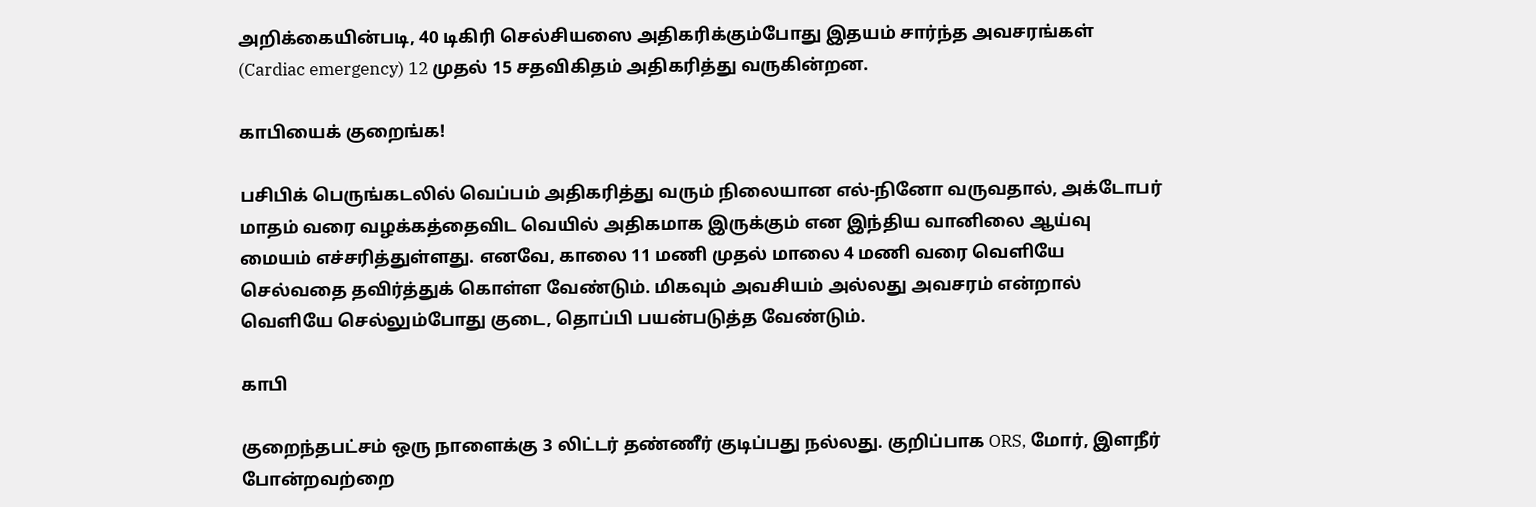அறிக்கையின்படி, 40 டிகிரி செல்சியஸை அதிகரிக்கும்போது இதயம் சார்ந்த அவசரங்கள் (Cardiac emergency) 12 முதல் 15 சதவிகிதம் அதிகரித்து வருகின்றன.

காபியைக் குறைங்க!

பசிபிக் பெருங்கடலில் வெப்பம் அதிகரித்து வரும் நிலையான எல்-நினோ வருவதால், அக்டோபர் மாதம் வரை வழக்கத்தைவிட வெயில் அதிகமாக இருக்கும் என இந்திய வானிலை ஆய்வு மையம் எச்சரித்துள்ளது. எனவே, காலை 11 மணி முதல் மாலை 4 மணி வரை வெளியே செல்வதை தவிர்த்துக் கொள்ள வேண்டும். மிகவும் அவசியம் அல்லது அவசரம் என்றால் வெளியே செல்லும்போது குடை, தொப்பி பயன்படுத்த வேண்டும்.

காபி

குறைந்தபட்சம் ஒரு நாளைக்கு 3 லிட்டர் தண்ணீர் குடிப்பது நல்லது. குறிப்பாக ORS, மோர், இளநீர் போன்றவற்றை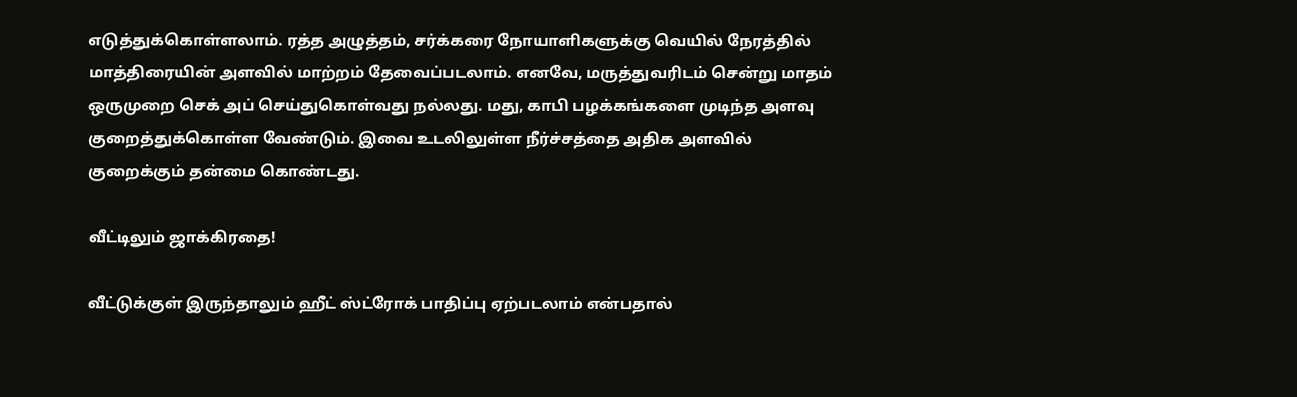எடுத்துக்கொள்ளலாம். ரத்த அழுத்தம், சர்க்கரை நோயாளிகளுக்கு வெயில் நேரத்தில் மாத்திரையின் அளவில் மாற்றம் தேவைப்படலாம். எனவே, மருத்துவரிடம் சென்று மாதம் ஒருமுறை செக் அப் செய்துகொள்வது நல்லது. மது, காபி பழக்கங்களை முடிந்த அளவு குறைத்துக்கொள்ள வேண்டும். இவை உடலிலுள்ள நீர்ச்சத்தை அதிக அளவில் குறைக்கும் தன்மை கொண்டது.

வீட்டிலும் ஜாக்கிரதை!

வீட்டுக்குள் இருந்தாலும் ஹீட் ஸ்ட்ரோக் பாதிப்பு ஏற்படலாம் என்பதால்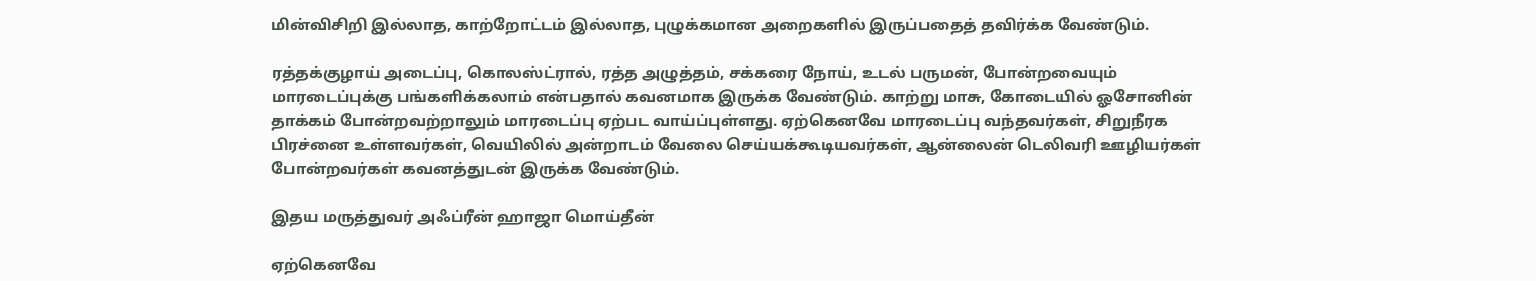மின்விசிறி இல்லாத, காற்றோட்டம் இல்லாத, புழுக்கமான அறைகளில் இருப்பதைத் தவிர்க்க வேண்டும்.

ரத்தக்குழாய் அடைப்பு, கொலஸ்ட்ரால், ரத்த அழுத்தம், சக்கரை நோய், உடல் பருமன், போன்றவையும் மாரடைப்புக்கு பங்களிக்கலாம் என்பதால் கவனமாக இருக்க வேண்டும். காற்று மாசு, கோடையில் ஓசோனின் தாக்கம் போன்றவற்றாலும் மாரடைப்பு ஏற்பட வாய்ப்புள்ளது. ஏற்கெனவே மாரடைப்பு வந்தவர்கள், சிறுநீரக பிரச்னை உள்ளவர்கள், வெயிலில் அன்றாடம் வேலை செய்யக்கூடியவர்கள், ஆன்லைன் டெலிவரி ஊழியர்கள் போன்றவர்கள் கவனத்துடன் இருக்க வேண்டும்.

இதய மருத்துவர் அஃப்ரீன் ஹாஜா மொய்தீன்

ஏற்கெனவே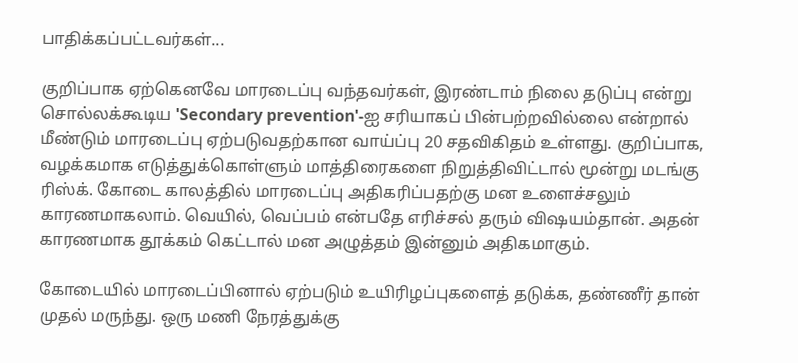பாதிக்கப்பட்டவர்கள்...

குறிப்பாக ஏற்கெனவே மாரடைப்பு வந்தவர்கள், இரண்டாம் நிலை தடுப்பு என்று சொல்லக்கூடிய 'Secondary prevention'-ஐ சரியாகப் பின்பற்றவில்லை என்றால் மீண்டும் மாரடைப்பு ஏற்படுவதற்கான வாய்ப்பு 20 சதவிகிதம் உள்ளது. குறிப்பாக, வழக்கமாக எடுத்துக்கொள்ளும் மாத்திரைகளை நிறுத்திவிட்டால் மூன்று மடங்கு ரிஸ்க். கோடை காலத்தில் மாரடைப்பு அதிகரிப்பதற்கு மன உளைச்சலும் காரணமாகலாம். வெயில், வெப்பம் என்பதே எரிச்சல் தரும் விஷயம்தான். அதன் காரணமாக தூக்கம் கெட்டால் மன அழுத்தம் இன்னும் அதிகமாகும்.

கோடையில் மாரடைப்பினால் ஏற்படும் உயிரிழப்புகளைத் தடுக்க, தண்ணீர் தான் முதல் மருந்து. ஒரு மணி நேரத்துக்கு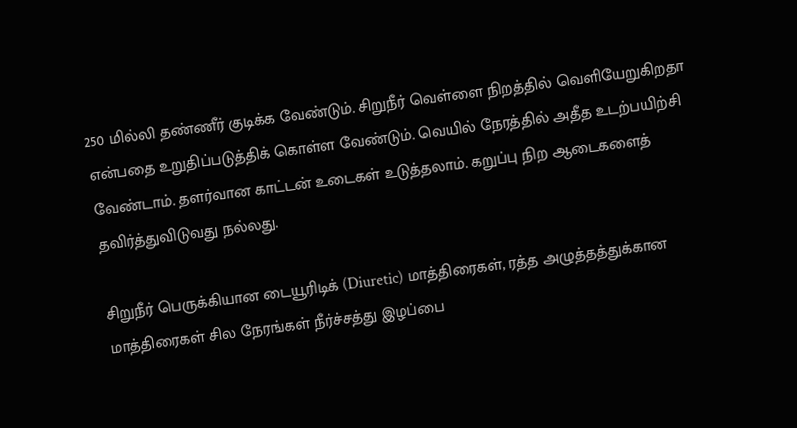250 மில்லி தண்ணீர் குடிக்க வேண்டும். சிறுநீர் வெள்ளை நிறத்தில் வெளியேறுகிறதா என்பதை உறுதிப்படுத்திக் கொள்ள வேண்டும். வெயில் நேரத்தில் அதீத உடற்பயிற்சி வேண்டாம். தளர்வான காட்டன் உடைகள் உடுத்தலாம். கறுப்பு நிற ஆடைகளைத் தவிர்த்துவிடுவது நல்லது.

சிறுநீர் பெருக்கியான டையூரிடிக் (Diuretic) மாத்திரைகள், ரத்த அழுத்தத்துக்கான மாத்திரைகள் சில நேரங்கள் நீர்ச்சத்து இழப்பை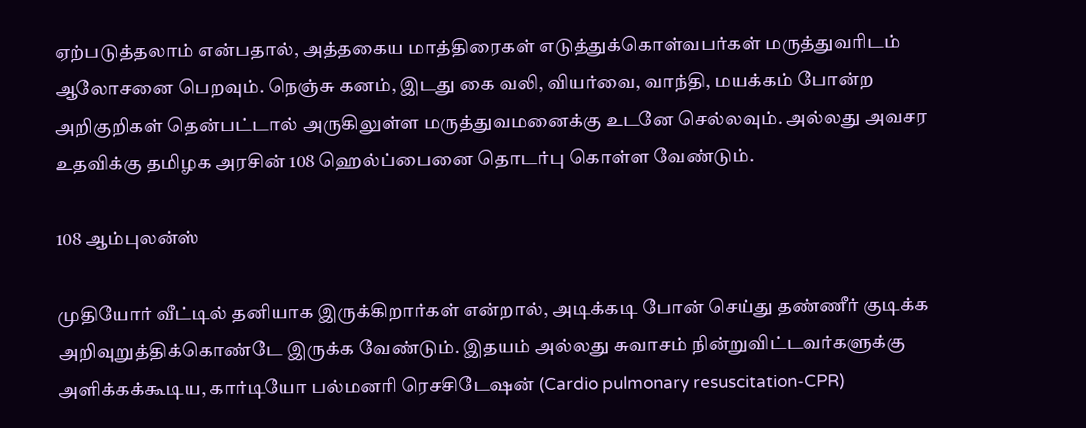ஏற்படுத்தலாம் என்பதால், அத்தகைய மாத்திரைகள் எடுத்துக்கொள்வபர்கள் மருத்துவரிடம் ஆலோசனை பெறவும். நெஞ்சு கனம், இடது கை வலி, வியர்வை, வாந்தி, மயக்கம் போன்ற அறிகுறிகள் தென்பட்டால் அருகிலுள்ள மருத்துவமனைக்கு உடனே செல்லவும். அல்லது அவசர உதவிக்கு தமிழக அரசின் 108 ஹெல்ப்பைனை தொடர்பு கொள்ள வேண்டும்.

108 ஆம்புலன்ஸ்

முதியோர் வீட்டில் தனியாக இருக்கிறார்கள் என்றால், அடிக்கடி போன் செய்து தண்ணீர் குடிக்க அறிவுறுத்திக்கொண்டே இருக்க வேண்டும். இதயம் அல்லது சுவாசம் நின்றுவிட்டவர்களுக்கு அளிக்கக்கூடிய, கார்டியோ பல்மனரி ரெசசிடேஷன் (Cardio pulmonary resuscitation-CPR)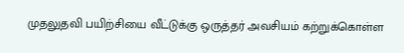முதலுதவி பயிற்சியை வீட்டுக்கு ஒருத்தர் அவசியம் கற்றுக்கொள்ள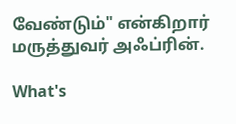வேண்டும்" என்கிறார் மருத்துவர் அஃப்ரின்.

What's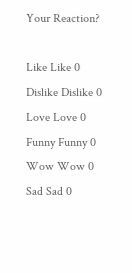Your Reaction?

Like Like 0
Dislike Dislike 0
Love Love 0
Funny Funny 0
Wow Wow 0
Sad Sad 0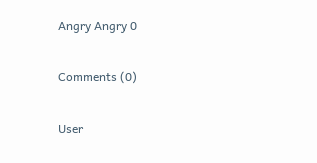Angry Angry 0

Comments (0)

User